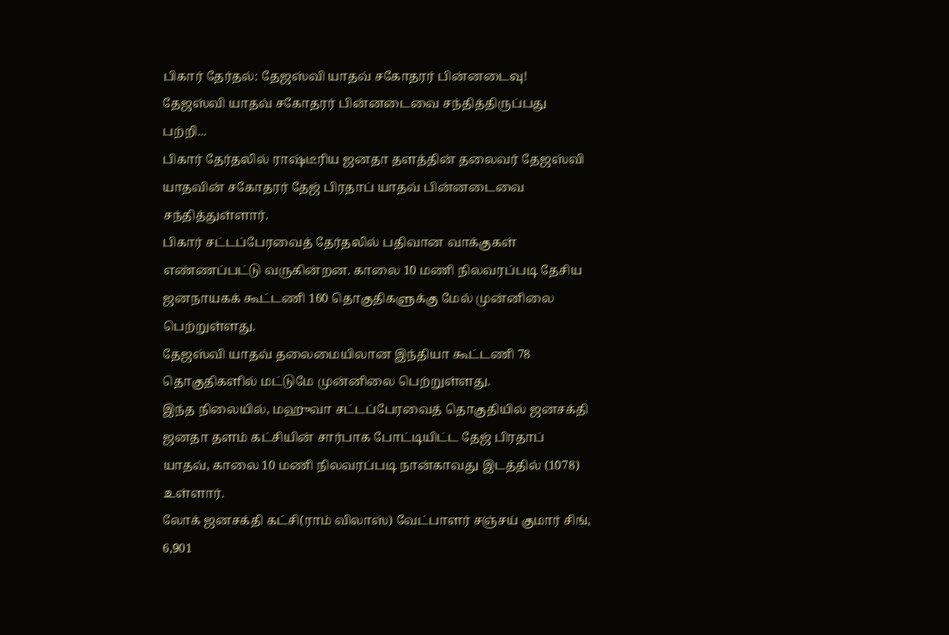பிகார் தேர்தல்: தேஜஸ்வி யாதவ் சகோதரர் பின்னடைவு!
தேஜஸ்வி யாதவ் சகோதரர் பின்னடைவை சந்தித்திருப்பது பற்றி...
பிகார் தேர்தலில் ராஷ்டீரிய ஜனதா தளத்தின் தலைவர் தேஜஸ்வி யாதவின் சகோதரர் தேஜ் பிரதாப் யாதவ் பின்னடைவை சந்தித்துள்ளார்.
பிகார் சட்டப்பேரவைத் தேர்தலில் பதிவான வாக்குகள் எண்ணப்பட்டு வருகின்றன. காலை 10 மணி நிலவரப்படி தேசிய ஜனநாயகக் கூட்டணி 160 தொகுதிகளுக்கு மேல் முன்னிலை பெற்றுள்ளது.
தேஜஸ்வி யாதவ் தலைமையிலான இந்தியா கூட்டணி 78 தொகுதிகளில் மட்டுமே முன்னிலை பெற்றுள்ளது.
இந்த நிலையில், மஹுவா சட்டப்பேரவைத் தொகுதியில் ஜனசக்தி ஜனதா தளம் கட்சியின் சார்பாக போட்டியிட்ட தேஜ் பிரதாப் யாதவ், காலை 10 மணி நிலவரப்படி நான்காவது இடத்தில் (1078) உள்ளார்.
லோக் ஜனசக்தி கட்சி(ராம் விலாஸ்) வேட்பாளர் சஞ்சய் குமார் சிங், 6,901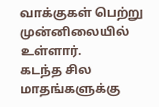வாக்குகள் பெற்று முன்னிலையில் உள்ளார்.
கடந்த சில மாதங்களுக்கு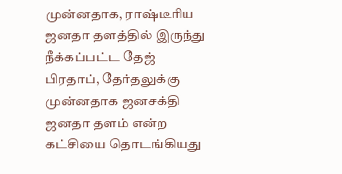முன்னதாக, ராஷ்டீரிய ஜனதா தளத்தில் இருந்து நீக்கப்பட்ட தேஜ் பிரதாப், தேர்தலுக்கு முன்னதாக ஜனசக்தி ஜனதா தளம் என்ற கட்சியை தொடங்கியது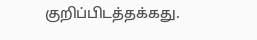குறிப்பிடத்தக்கது.